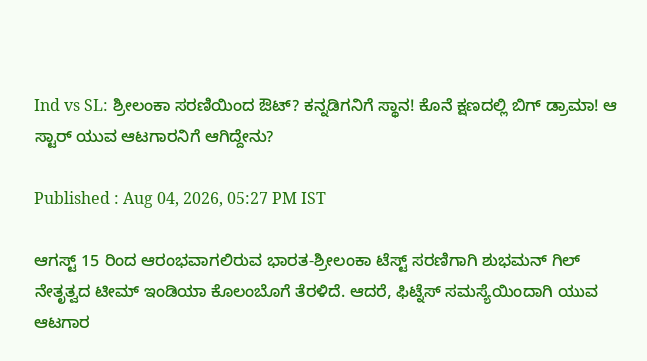Ind vs SL: ಶ್ರೀಲಂಕಾ ಸರಣಿಯಿಂದ ಔಟ್‌? ಕನ್ನಡಿಗನಿಗೆ ಸ್ಥಾನ! ಕೊನೆ ಕ್ಷಣದಲ್ಲಿ ಬಿಗ್‌ ಡ್ರಾಮಾ! ಆ ಸ್ಟಾರ್ ಯುವ ಆಟಗಾರನಿಗೆ ಆಗಿದ್ದೇನು?

Published : Aug 04, 2026, 05:27 PM IST

ಆಗಸ್ಟ್ 15 ರಿಂದ ಆರಂಭವಾಗಲಿರುವ ಭಾರತ-ಶ್ರೀಲಂಕಾ ಟೆಸ್ಟ್ ಸರಣಿಗಾಗಿ ಶುಭಮನ್ ಗಿಲ್ ನೇತೃತ್ವದ ಟೀಮ್ ಇಂಡಿಯಾ ಕೊಲಂಬೊಗೆ ತೆರಳಿದೆ. ಆದರೆ, ಫಿಟ್ನೆಸ್ ಸಮಸ್ಯೆಯಿಂದಾಗಿ ಯುವ ಆಟಗಾರ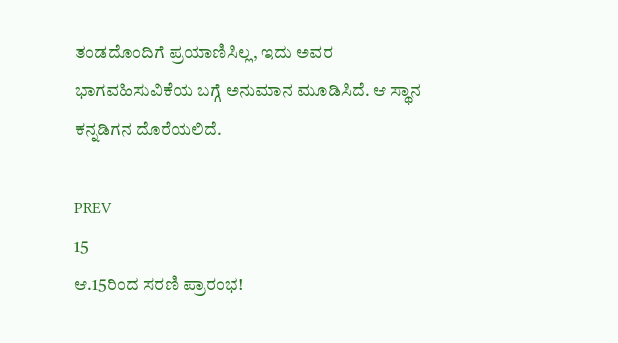ತಂಡದೊಂದಿಗೆ ಪ್ರಯಾಣಿಸಿಲ್ಲ, ಇದು ಅವರ ಭಾಗವಹಿಸುವಿಕೆಯ ಬಗ್ಗೆ ಅನುಮಾನ ಮೂಡಿಸಿದೆ. ಆ ಸ್ಥಾನ ಕನ್ನಡಿಗನ ದೊರೆಯಲಿದೆ.

PREV
15
ಆ.15ರಿಂದ ಸರಣಿ ಪ್ರಾರಂಭ!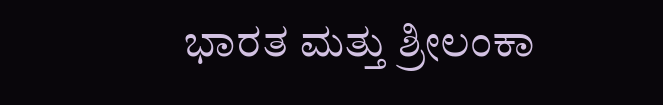ಭಾರತ ಮತ್ತು ಶ್ರೀಲಂಕಾ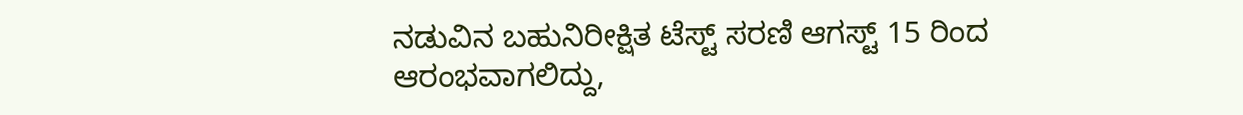ನಡುವಿನ ಬಹುನಿರೀಕ್ಷಿತ ಟೆಸ್ಟ್ ಸರಣಿ ಆಗಸ್ಟ್ 15 ರಿಂದ ಆರಂಭವಾಗಲಿದ್ದು,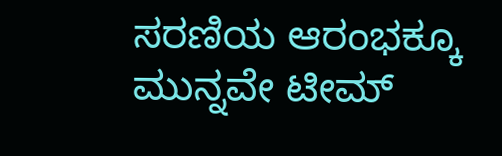ಸರಣಿಯ ಆರಂಭಕ್ಕೂ ಮುನ್ನವೇ ಟೀಮ್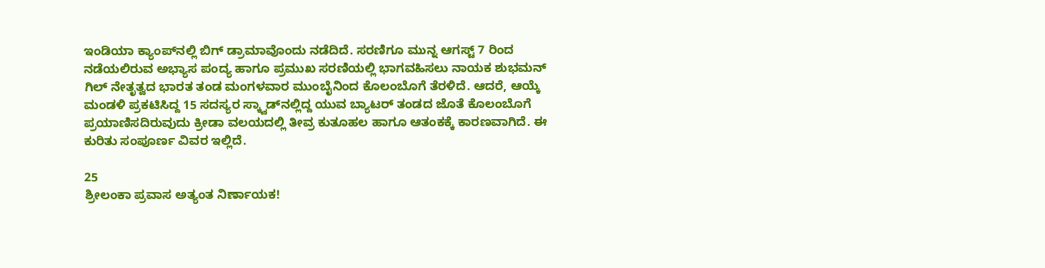ಇಂಡಿಯಾ ಕ್ಯಾಂಪ್‌ನಲ್ಲಿ ಬಿಗ್ ಡ್ರಾಮಾವೊಂದು ನಡೆದಿದೆ. ಸರಣಿಗೂ ಮುನ್ನ ಆಗಸ್ಟ್ 7 ರಿಂದ ನಡೆಯಲಿರುವ ಅಭ್ಯಾಸ ಪಂದ್ಯ ಹಾಗೂ ಪ್ರಮುಖ ಸರಣಿಯಲ್ಲಿ ಭಾಗವಹಿಸಲು ನಾಯಕ ಶುಭಮನ್ ಗಿಲ್ ನೇತೃತ್ವದ ಭಾರತ ತಂಡ ಮಂಗಳವಾರ ಮುಂಬೈನಿಂದ ಕೊಲಂಬೊಗೆ ತೆರಳಿದೆ. ಆದರೆ, ಆಯ್ಕೆ ಮಂಡಳಿ ಪ್ರಕಟಿಸಿದ್ದ 15 ಸದಸ್ಯರ ಸ್ಕ್ವಾಡ್‌ನಲ್ಲಿದ್ದ ಯುವ ಬ್ಯಾಟರ್ ತಂಡದ ಜೊತೆ ಕೊಲಂಬೊಗೆ ಪ್ರಯಾಣಿಸದಿರುವುದು ಕ್ರೀಡಾ ವಲಯದಲ್ಲಿ ತೀವ್ರ ಕುತೂಹಲ ಹಾಗೂ ಆತಂಕಕ್ಕೆ ಕಾರಣವಾಗಿದೆ. ಈ ಕುರಿತು ಸಂಪೂರ್ಣ ವಿವರ ಇಲ್ಲಿದೆ.

25
ಶ್ರೀಲಂಕಾ ಪ್ರವಾಸ ಅತ್ಯಂತ ನಿರ್ಣಾಯಕ!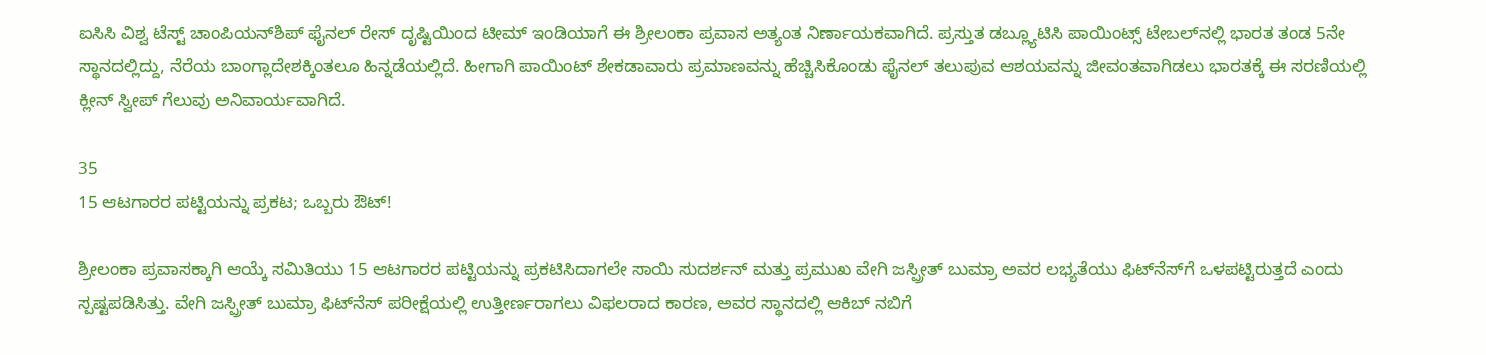ಐಸಿಸಿ ವಿಶ್ವ ಟೆಸ್ಟ್ ಚಾಂಪಿಯನ್‌ಶಿಪ್ ಫೈನಲ್ ರೇಸ್ ದೃಷ್ಟಿಯಿಂದ ಟೀಮ್ ಇಂಡಿಯಾಗೆ ಈ ಶ್ರೀಲಂಕಾ ಪ್ರವಾಸ ಅತ್ಯಂತ ನಿರ್ಣಾಯಕವಾಗಿದೆ. ಪ್ರಸ್ತುತ ಡಬ್ಲ್ಯೂಟಿಸಿ ಪಾಯಿಂಟ್ಸ್ ಟೇಬಲ್‌ನಲ್ಲಿ ಭಾರತ ತಂಡ 5ನೇ ಸ್ಥಾನದಲ್ಲಿದ್ದು, ನೆರೆಯ ಬಾಂಗ್ಲಾದೇಶಕ್ಕಿಂತಲೂ ಹಿನ್ನಡೆಯಲ್ಲಿದೆ. ಹೀಗಾಗಿ ಪಾಯಿಂಟ್ ಶೇಕಡಾವಾರು ಪ್ರಮಾಣವನ್ನು ಹೆಚ್ಚಿಸಿಕೊಂಡು ಫೈನಲ್ ತಲುಪುವ ಆಶಯವನ್ನು ಜೀವಂತವಾಗಿಡಲು ಭಾರತಕ್ಕೆ ಈ ಸರಣಿಯಲ್ಲಿ ಕ್ಲೀನ್ ಸ್ವೀಪ್ ಗೆಲುವು ಅನಿವಾರ್ಯವಾಗಿದೆ.

35
15 ಆಟಗಾರರ ಪಟ್ಟಿಯನ್ನು ಪ್ರಕಟ; ಒಬ್ಬರು ಔಟ್!

ಶ್ರೀಲಂಕಾ ಪ್ರವಾಸಕ್ಕಾಗಿ ಆಯ್ಕೆ ಸಮಿತಿಯು 15 ಆಟಗಾರರ ಪಟ್ಟಿಯನ್ನು ಪ್ರಕಟಿಸಿದಾಗಲೇ ಸಾಯಿ ಸುದರ್ಶನ್ ಮತ್ತು ಪ್ರಮುಖ ವೇಗಿ ಜಸ್ಪ್ರೀತ್ ಬುಮ್ರಾ ಅವರ ಲಭ್ಯತೆಯು ಫಿಟ್‌ನೆಸ್‌ಗೆ ಒಳಪಟ್ಟಿರುತ್ತದೆ ಎಂದು ಸ್ಪಷ್ಟಪಡಿಸಿತ್ತು. ವೇಗಿ ಜಸ್ಪ್ರೀತ್ ಬುಮ್ರಾ ಫಿಟ್‌ನೆಸ್ ಪರೀಕ್ಷೆಯಲ್ಲಿ ಉತ್ತೀರ್ಣರಾಗಲು ವಿಫಲರಾದ ಕಾರಣ, ಅವರ ಸ್ಥಾನದಲ್ಲಿ ಆಕಿಬ್ ನಬಿಗೆ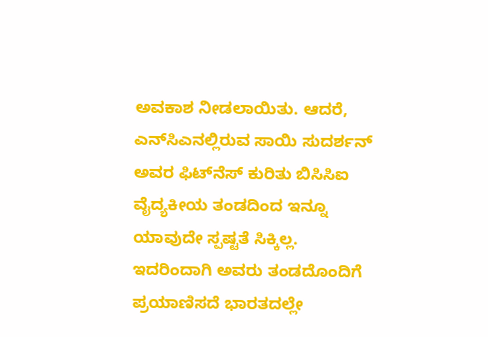ಅವಕಾಶ ನೀಡಲಾಯಿತು. ಆದರೆ, ಎನ್‌ಸಿಎನಲ್ಲಿರುವ ಸಾಯಿ ಸುದರ್ಶನ್ ಅವರ ಫಿಟ್‌ನೆಸ್ ಕುರಿತು ಬಿಸಿಸಿಐ ವೈದ್ಯಕೀಯ ತಂಡದಿಂದ ಇನ್ನೂ ಯಾವುದೇ ಸ್ಪಷ್ಟತೆ ಸಿಕ್ಕಿಲ್ಲ. ಇದರಿಂದಾಗಿ ಅವರು ತಂಡದೊಂದಿಗೆ ಪ್ರಯಾಣಿಸದೆ ಭಾರತದಲ್ಲೇ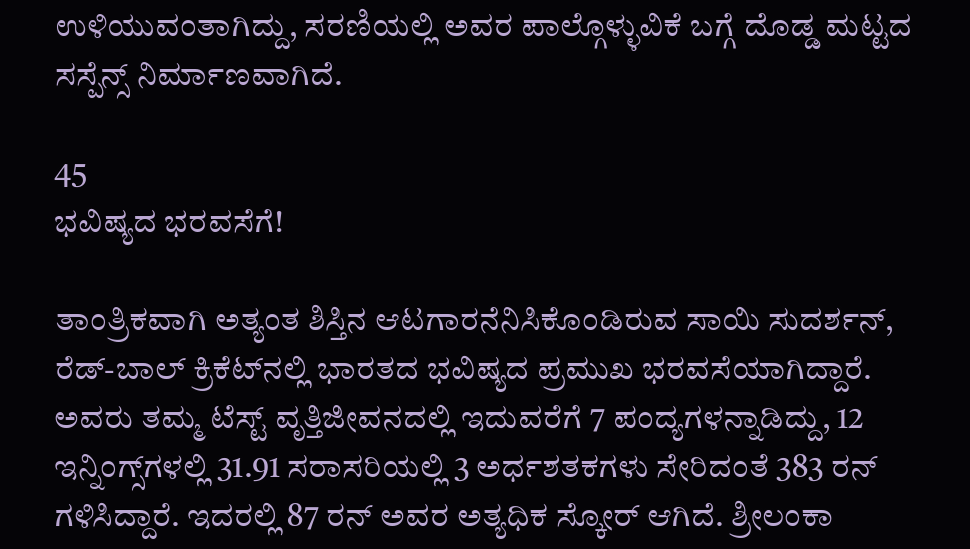ಉಳಿಯುವಂತಾಗಿದ್ದು, ಸರಣಿಯಲ್ಲಿ ಅವರ ಪಾಲ್ಗೊಳ್ಳುವಿಕೆ ಬಗ್ಗೆ ದೊಡ್ಡ ಮಟ್ಟದ ಸಸ್ಪೆನ್ಸ್ ನಿರ್ಮಾಣವಾಗಿದೆ.

45
ಭವಿಷ್ಯದ ಭರವಸೆಗೆ!

ತಾಂತ್ರಿಕವಾಗಿ ಅತ್ಯಂತ ಶಿಸ್ತಿನ ಆಟಗಾರನೆನಿಸಿಕೊಂಡಿರುವ ಸಾಯಿ ಸುದರ್ಶನ್, ರೆಡ್-ಬಾಲ್ ಕ್ರಿಕೆಟ್‌ನಲ್ಲಿ ಭಾರತದ ಭವಿಷ್ಯದ ಪ್ರಮುಖ ಭರವಸೆಯಾಗಿದ್ದಾರೆ. ಅವರು ತಮ್ಮ ಟೆಸ್ಟ್ ವೃತ್ತಿಜೀವನದಲ್ಲಿ ಇದುವರೆಗೆ 7 ಪಂದ್ಯಗಳನ್ನಾಡಿದ್ದು, 12 ಇನ್ನಿಂಗ್ಸ್‌ಗಳಲ್ಲಿ 31.91 ಸರಾಸರಿಯಲ್ಲಿ 3 ಅರ್ಧಶತಕಗಳು ಸೇರಿದಂತೆ 383 ರನ್ ಗಳಿಸಿದ್ದಾರೆ. ಇದರಲ್ಲಿ 87 ರನ್ ಅವರ ಅತ್ಯಧಿಕ ಸ್ಕೋರ್ ಆಗಿದೆ. ಶ್ರೀಲಂಕಾ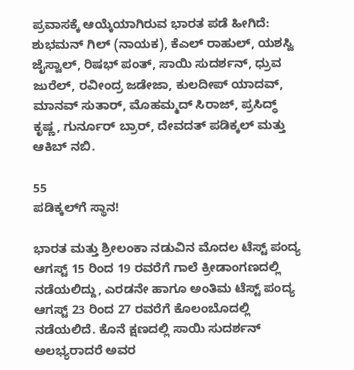ಪ್ರವಾಸಕ್ಕೆ ಆಯ್ಕೆಯಾಗಿರುವ ಭಾರತ ಪಡೆ ಹೀಗಿದೆ: ಶುಭಮನ್ ಗಿಲ್ (ನಾಯಕ), ಕೆಎಲ್ ರಾಹುಲ್, ಯಶಸ್ವಿ ಜೈಸ್ವಾಲ್, ರಿಷಭ್ ಪಂತ್, ಸಾಯಿ ಸುದರ್ಶನ್, ಧ್ರುವ ಜುರೆಲ್, ರವೀಂದ್ರ ಜಡೇಜಾ, ಕುಲದೀಪ್ ಯಾದವ್, ಮಾನವ್ ಸುತಾರ್, ಮೊಹಮ್ಮದ್ ಸಿರಾಜ್, ಪ್ರಸಿದ್ಧ್ ಕೃಷ್ಣ, ಗುರ್ನೂರ್ ಬ್ರಾರ್, ದೇವದತ್ ಪಡಿಕ್ಕಲ್ ಮತ್ತು ಆಕಿಬ್ ನಬಿ.

55
ಪಡಿಕ್ಕಲ್‌ಗೆ ಸ್ಥಾನ!

ಭಾರತ ಮತ್ತು ಶ್ರೀಲಂಕಾ ನಡುವಿನ ಮೊದಲ ಟೆಸ್ಟ್ ಪಂದ್ಯ ಆಗಸ್ಟ್ 15 ರಿಂದ 19 ರವರೆಗೆ ಗಾಲೆ ಕ್ರೀಡಾಂಗಣದಲ್ಲಿ ನಡೆಯಲಿದ್ದು, ಎರಡನೇ ಹಾಗೂ ಅಂತಿಮ ಟೆಸ್ಟ್ ಪಂದ್ಯ ಆಗಸ್ಟ್ 23 ರಿಂದ 27 ರವರೆಗೆ ಕೊಲಂಬೊದಲ್ಲಿ ನಡೆಯಲಿದೆ. ಕೊನೆ ಕ್ಷಣದಲ್ಲಿ ಸಾಯಿ ಸುದರ್ಶನ್ ಅಲಭ್ಯರಾದರೆ ಅವರ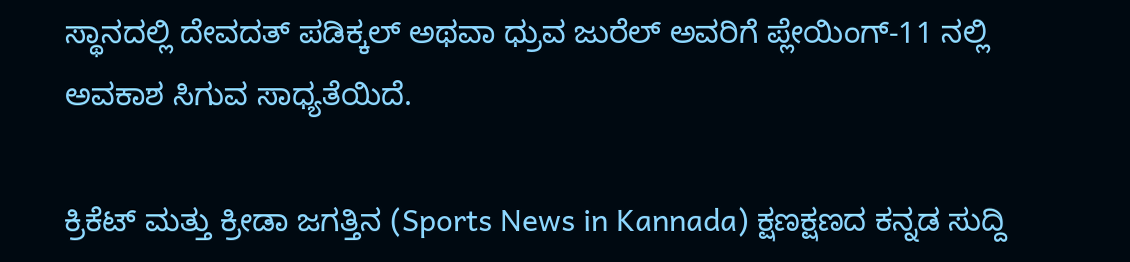ಸ್ಥಾನದಲ್ಲಿ ದೇವದತ್ ಪಡಿಕ್ಕಲ್ ಅಥವಾ ಧ್ರುವ ಜುರೆಲ್ ಅವರಿಗೆ ಪ್ಲೇಯಿಂಗ್-11 ನಲ್ಲಿ ಅವಕಾಶ ಸಿಗುವ ಸಾಧ್ಯತೆಯಿದೆ.

ಕ್ರಿಕೆಟ್ ಮತ್ತು ಕ್ರೀಡಾ ಜಗತ್ತಿನ (Sports News in Kannada) ಕ್ಷಣಕ್ಷಣದ ಕನ್ನಡ ಸುದ್ದಿ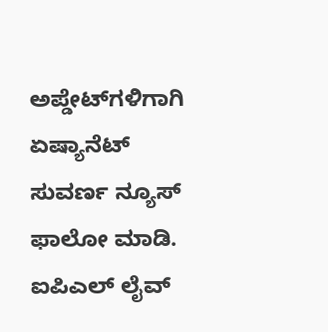ಅಪ್ಡೇಟ್‌ಗಳಿಗಾಗಿ ಏಷ್ಯಾನೆಟ್ ಸುವರ್ಣ ನ್ಯೂಸ್‌ ಫಾಲೋ ಮಾಡಿ. ಐಪಿಎಲ್ ಲೈವ್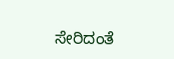ಸೇರಿದಂತೆ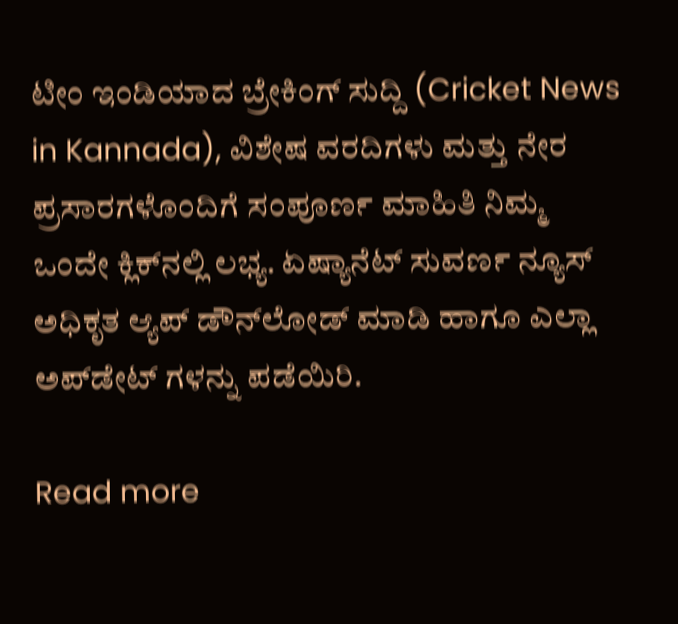ಟೀಂ ಇಂಡಿಯಾದ ಬ್ರೇಕಿಂಗ್ ಸುದ್ದಿ (Cricket News in Kannada), ವಿಶೇಷ ವರದಿಗಳು ಮತ್ತು ನೇರ ಪ್ರಸಾರಗಳೊಂದಿಗೆ ಸಂಪೂರ್ಣ ಮಾಹಿತಿ ನಿಮ್ಮ ಒಂದೇ ಕ್ಲಿಕ್‌ನಲ್ಲಿ ಲಭ್ಯ. ಏಷ್ಯಾನೆಟ್ ಸುವರ್ಣ ನ್ಯೂಸ್ ಅಧಿಕೃತ ಆ್ಯಪ್ ಡೌನ್‌ಲೋಡ್ ಮಾಡಿ ಹಾಗೂ ಎಲ್ಲಾ ಅಪ್‌ಡೇಟ್ ಗಳನ್ನು ಪಡೆಯಿರಿ.

Read more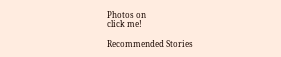Photos on
click me!

Recommended Stories